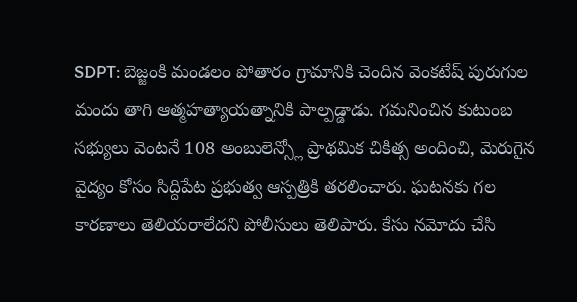SDPT: బెజ్జంకి మండలం పోతారం గ్రామానికి చెందిన వెంకటేష్ పురుగుల మందు తాగి ఆత్మహత్యాయత్నానికి పాల్పడ్డాడు. గమనించిన కుటుంబ సభ్యులు వెంటనే 108 అంబులెన్స్లో ప్రాథమిక చికిత్స అందించి, మెరుగైన వైద్యం కోసం సిద్దిపేట ప్రభుత్వ ఆస్పత్రికి తరలించారు. ఘటనకు గల కారణాలు తెలియరాలేదని పోలీసులు తెలిపారు. కేసు నమోదు చేసి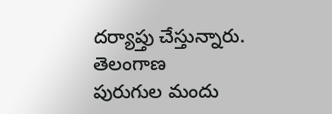దర్యాప్తు చేస్తున్నారు.
తెలంగాణ
పురుగుల మందు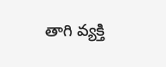తాగి వ్యక్తి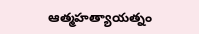ఆత్మహత్యాయత్నం